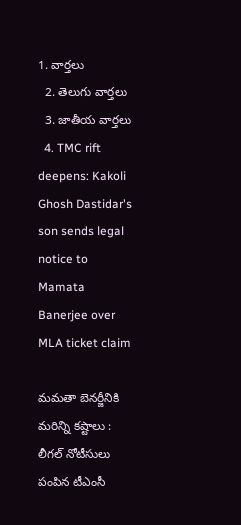1. వార్తలు
  2. తెలుగు వార్తలు
  3. జాతీయ వార్తలు
  4. TMC rift deepens: Kakoli Ghosh Dastidar's son sends legal notice to Mamata Banerjee over MLA ticket claim

మమతా బెనర్జీనికి మరిన్ని కష్టాలు : లీగల్ నోటీసులు పంపిన టీఎంసీ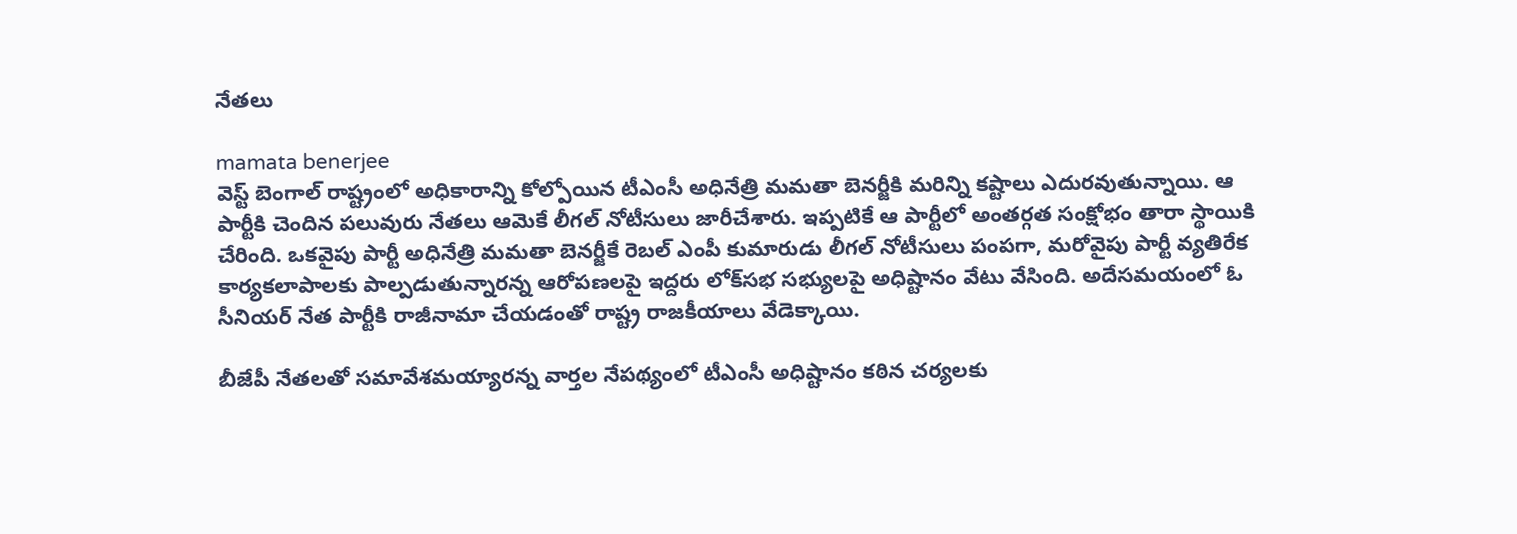నేతలు

mamata benerjee
వెస్ట్ బెంగాల్ రాష్ట్రంలో అధికారాన్ని కోల్పోయిన టీఎంసీ అధినేత్రి మమతా బెనర్జీకి మరిన్ని కష్టాలు ఎదురవుతున్నాయి. ఆ పార్టీకి చెందిన పలువురు నేతలు ఆమెకే లీగల్ నోటీసులు జారీచేశారు. ఇప్పటికే ఆ పార్టీలో అంతర్గత సంక్షోభం తారా స్థాయికి చేరింది. ఒకవైపు పార్టీ అధినేత్రి మమతా బెనర్జీకే రెబల్ ఎంపీ కుమారుడు లీగల్ నోటీసులు పంపగా, మరోవైపు పార్టీ వ్యతిరేక కార్యకలాపాలకు పాల్పడుతున్నారన్న ఆరోపణలపై ఇద్దరు లోక్‌సభ సభ్యులపై అధిష్టానం వేటు వేసింది. అదేసమయంలో ఓ సీనియర్ నేత పార్టీకి రాజీనామా చేయడంతో రాష్ట్ర రాజకీయాలు వేడెక్కాయి.

బీజేపీ నేతలతో సమావేశమయ్యారన్న వార్తల నేపథ్యంలో టీఎంసీ అధిష్టానం కఠిన చర్యలకు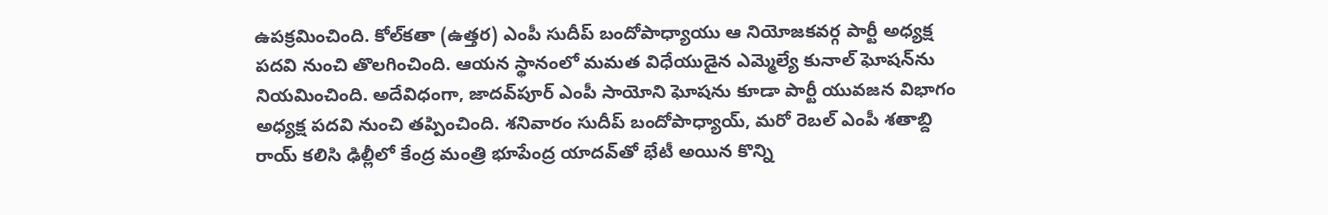ఉపక్రమించింది. కోల్‌కతా (ఉత్తర) ఎంపీ సుదీప్ బందోపాధ్యాయు ఆ నియోజకవర్గ పార్టీ అధ్యక్ష పదవి నుంచి తొలగించింది. ఆయన స్థానంలో మమత విధేయుడైన ఎమ్మెల్యే కునాల్ ఘోషన్‌ను నియమించింది. అదేవిధంగా, జాదవ్‌పూర్‌ ఎంపీ సాయోని ఘోషను కూడా పార్టీ యువజన విభాగం అధ్యక్ష పదవి నుంచి తప్పించింది. శనివారం సుదీప్ బందోపాధ్యాయ్, మరో రెబల్ ఎంపీ శతాబ్ది రాయ్ కలిసి ఢిల్లీలో కేంద్ర మంత్రి భూపేంద్ర యాదవ్‌తో భేటీ అయిన కొన్ని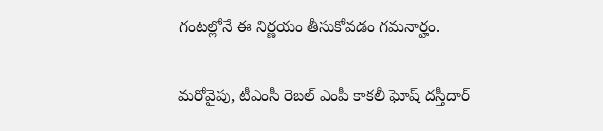గంటల్లోనే ఈ నిర్ణయం తీసుకోవడం గమనార్హం.

మరోవైపు, టీఎంసీ రెబల్ ఎంపీ కాకలీ ఘోష్ దస్తీదార్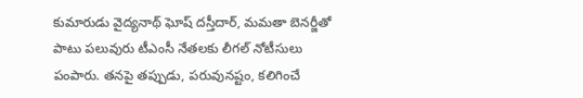కుమారుడు వైద్యనాథ్ ఘోష్ దస్తీదార్, మమతా బెనర్జీతో పాటు పలువురు టీఎంసీ నేతలకు లీగల్ నోటీసులు పంపారు. తనపై తప్పుడు, పరువునష్టం, కలిగించే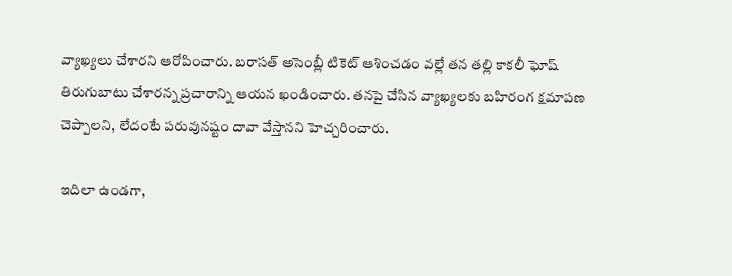వ్యాఖ్యలు చేశారని ఆరోపించారు. బరాసత్ అసెంబ్లీ టికెట్ ఆశించడం వల్లే తన తల్లి కాకలీ ఘోష్ తిరుగుబాటు చేశారన్న ప్రచారాన్ని ఆయన ఖండించారు. తనపై చేసిన వ్యాఖ్యలకు బహిరంగ క్షమాపణ చెప్పాలని, లేదంటే పరువునష్టం దావా వేస్తానని హెచ్చరించారు.

ఇదిలా ఉండగా,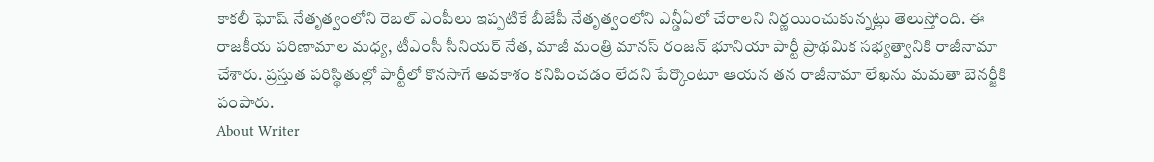కాకలీ ఘోష్ నేతృత్వంలోని రెబల్ ఎంపీలు ఇప్పటికే బీజేపీ నేతృత్వంలోని ఎన్డీఏలో చేరాలని నిర్ణయించుకున్నట్లు తెలుస్తోంది. ఈ రాజకీయ పరిణామాల మధ్య, టీఎంసీ సీనియర్ నేత, మాజీ మంత్రి మానస్ రంజన్ భూనియా పార్టీ ప్రాథమిక సభ్యత్వానికి రాజీనామా చేశారు. ప్రస్తుత పరిస్థితుల్లో పార్టీలో కొనసాగే అవకాశం కనిపించడం లేదని పేర్కొంటూ ఆయన తన రాజీనామా లేఖను మమతా బెనర్జీకి పంపారు.
About Writer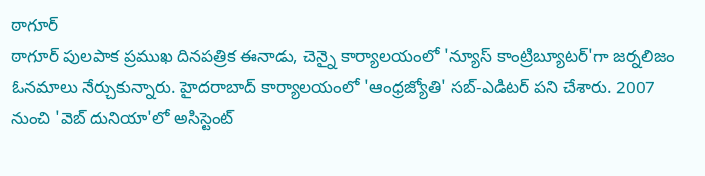ఠాగూర్
ఠాగూర్ పులపాక ప్రముఖ దినపత్రిక ఈనాడు, చెన్నై కార్యాలయంలో 'న్యూస్ కాంట్రిబ్యూటర్‌'గా జర్నలిజం ఓనమాలు నేర్చుకున్నారు. హైదరాబాద్ కార్యాలయంలో 'ఆంధ్రజ్యోతి' సబ్-ఎడిటర్ పని చేశారు. 2007 నుంచి 'వెబ్ దునియా'లో అసిస్టెంట్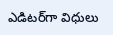ఎడిటర్‌‌గా విధులు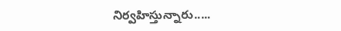నిర్వహిస్తున్నారు.....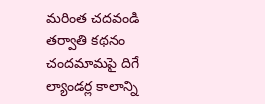మరింత చదవండి
తర్వాతి కథనం
చందమామపై దిగే ల్యాండర్ల కాలాన్ని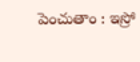పెంచుతాం : ఇస్రో